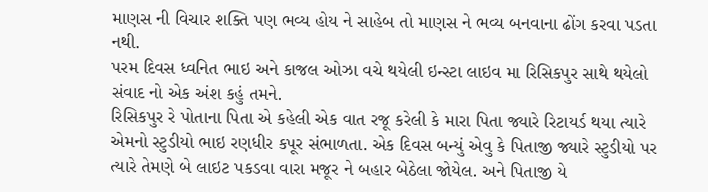માણસ ની વિચાર શક્તિ પણ ભવ્ય હોય ને સાહેબ તો માણસ ને ભવ્ય બનવાના ઢોંગ કરવા પડતા નથી.
પરમ દિવસ ધ્વનિત ભાઇ અને કાજલ ઓઝા વચે થયેલી ઇન્સ્ટા લાઇવ મા રિસિકપુર સાથે થયેલો સંવાદ નો એક અંશ કહું તમને.
રિસિકપુર રે પોતાના પિતા એ કહેલી એક વાત રજૂ કરેલી કે મારા પિતા જ્યારે રિટાયર્ડ થયા ત્યારે એમનો સ્ટુડીયો ભાઇ રણધીર કપૂર સંભાળતા. એક દિવસ બન્યું એવુ કે પિતાજી જ્યારે સ્ટુડીયો પર ત્યારે તેમણે બે લાઇટ પકડવા વારા મજૂર ને બહાર બેઠેલા જોયેલ. અને પિતાજી યે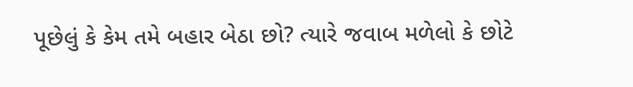પૂછેલું કે કેમ તમે બહાર બેઠા છો? ત્યારે જવાબ મળેલો કે છોટે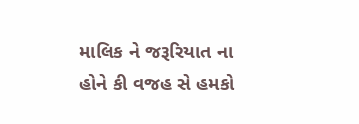માલિક ને જરૂરિયાત ના હોને કી વજહ સે હમકો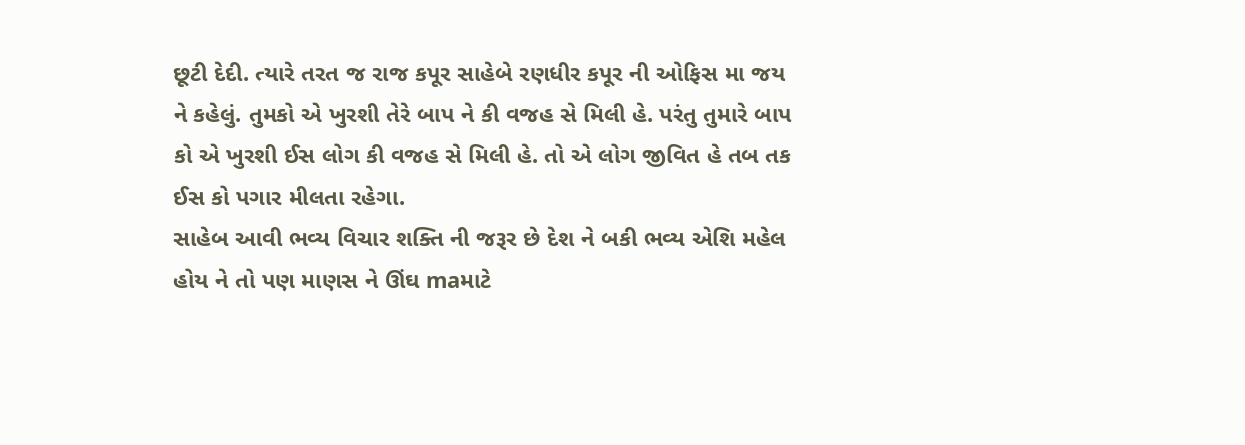છૂટી દેદી. ત્યારે તરત જ રાજ કપૂર સાહેબે રણધીર કપૂર ની ઓફિસ મા જય ને કહેલું. તુમકો એ ખુરશી તેરે બાપ ને કી વજહ સે મિલી હે. પરંતુ તુમારે બાપ કો એ ખુરશી ઈસ લોગ કી વજહ સે મિલી હે. તો એ લોગ જીવિત હે તબ તક ઈસ કો પગાર મીલતા રહેગા.
સાહેબ આવી ભવ્ય વિચાર શક્તિ ની જરૂર છે દેશ ને બકી ભવ્ય એશિ મહેલ હોય ને તો પણ માણસ ને ઊંઘ maમાટે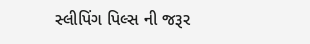સ્લીપિંગ પિલ્સ ની જરૂર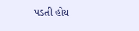પડતી હોય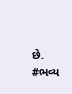છે.
#ભવ્ય